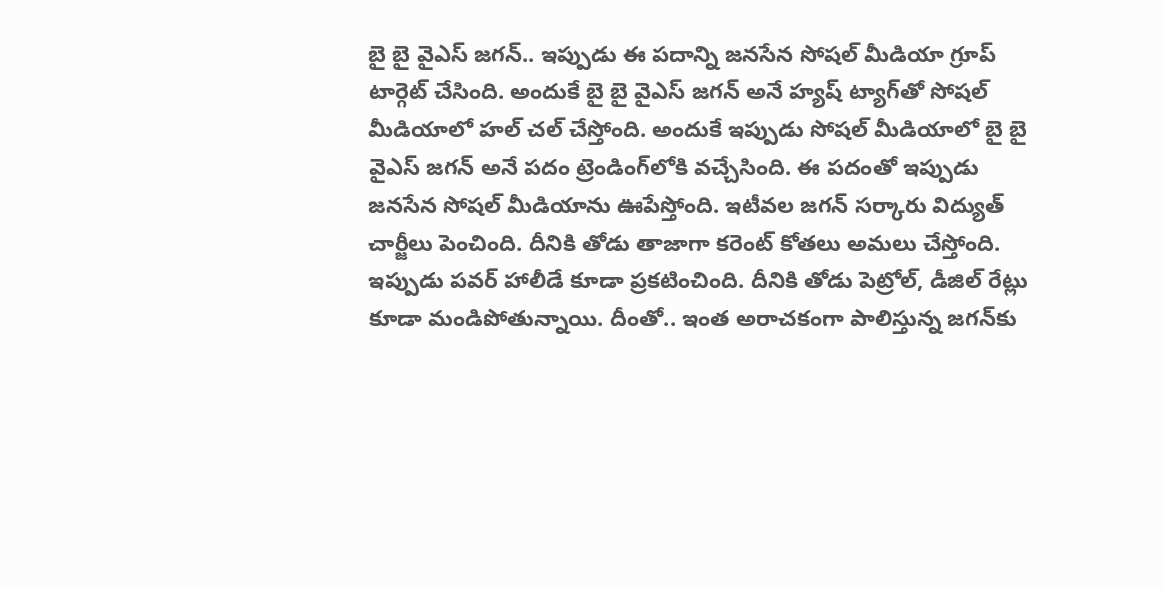బై బై వైఎస్ జగన్.. ఇప్పుడు ఈ పదాన్ని జనసేన సోషల్ మీడియా గ్రూప్‌ టార్గెట్ చేసింది. అందుకే బై బై వైఎస్ జగన్ అనే హ్యష్ ట్యాగ్‌తో సోషల్ మీడియాలో హల్ చల్ చేస్తోంది. అందుకే ఇప్పుడు సోషల్ మీడియాలో బై బై వైఎస్ జగన్ అనే పదం ట్రెండింగ్‌లోకి వచ్చేసింది. ఈ పదంతో ఇప్పుడు జనసేన సోషల్ మీడియాను ఊపేస్తోంది. ఇటీవల జగన్ సర్కారు విద్యుత్ చార్జీలు పెంచింది. దీనికి తోడు తాజాగా కరెంట్‌ కోతలు అమలు చేస్తోంది. ఇప్పుడు పవర్ హాలీడే కూడా ప్రకటించింది. దీనికి తోడు పెట్రోల్, డీజిల్ రేట్లు కూడా మండిపోతున్నాయి. దీంతో.. ఇంత అరాచకంగా పాలిస్తున్న జగన్‌కు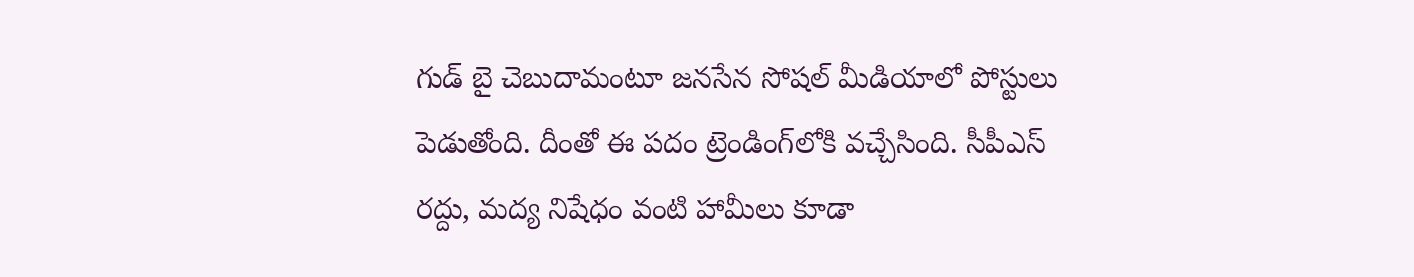గుడ్ బై చెబుదామంటూ జనసేన సోషల్ మీడియాలో పోస్టులు పెడుతోంది. దీంతో ఈ పదం ట్రెండింగ్‌లోకి వచ్చేసింది. సీపీఎస్‌ రద్దు, మద్య నిషేధం వంటి హామీలు కూడా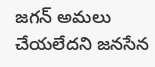జగన్ అమలు చేయలేదని జనసేన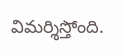విమర్శిస్తోంది.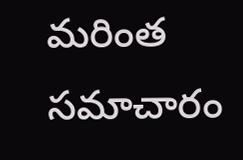మరింత సమాచారం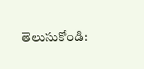తెలుసుకోండి: